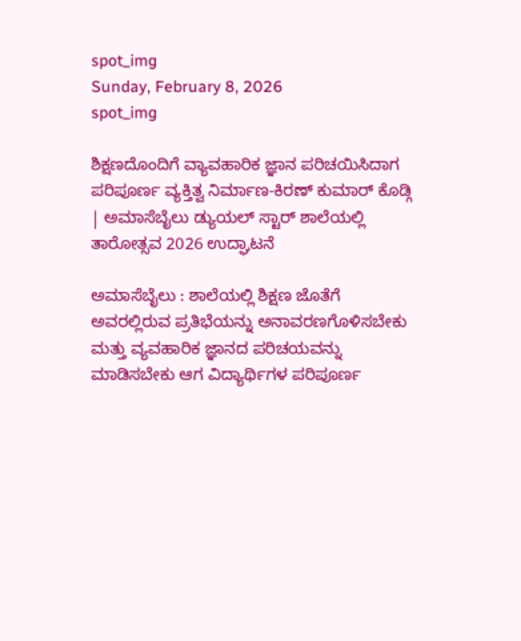spot_img
Sunday, February 8, 2026
spot_img

ಶಿಕ್ಷಣದೊಂದಿಗೆ ವ್ಯಾವಹಾರಿಕ ಜ್ಞಾನ ಪರಿಚಯಿಸಿದಾಗ ಪರಿಪೂರ್ಣ ವ್ಯಕ್ತಿತ್ವ ನಿರ್ಮಾಣ-ಕಿರಣ್ ಕುಮಾರ್ ಕೊಡ್ಗಿ | ಅಮಾಸೆಬೈಲು ಡ್ಯುಯಲ್ ಸ್ಟಾರ್ ಶಾಲೆಯಲ್ಲಿ ತಾರೋತ್ಸವ 2026 ಉದ್ಘಾಟನೆ

ಅಮಾಸೆಬೈಲು : ಶಾಲೆಯಲ್ಲಿ ಶಿಕ್ಷಣ ಜೊತೆಗೆ ಅವರಲ್ಲಿರುವ ಪ್ರತಿಭೆಯನ್ನು ಅನಾವರಣಗೊಳಿಸಬೇಕು ಮತ್ತು ವ್ಯವಹಾರಿಕ ಜ್ಞಾನದ ಪರಿಚಯವನ್ನು ಮಾಡಿಸಬೇಕು ಆಗ ವಿದ್ಯಾರ್ಥಿಗಳ ಪರಿಪೂರ್ಣ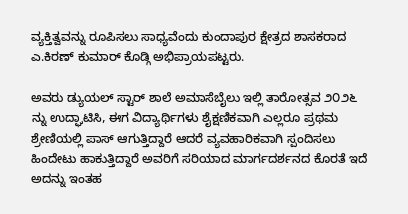ವ್ಯಕ್ತಿತ್ವವನ್ನು ರೂಪಿಸಲು ಸಾಧ್ಯವೆಂದು ಕುಂದಾಪುರ ಕ್ಷೇತ್ರದ ಶಾಸಕರಾದ ಎ.ಕಿರಣ್ ಕುಮಾರ್ ಕೊಡ್ಗಿ ಅಭಿಪ್ರಾಯಪಟ್ಟರು.

ಅವರು ಡ್ಯುಯಲ್ ಸ್ಟಾರ್ ಶಾಲೆ ಅಮಾಸೆಬೈಲು ಇಲ್ಲಿ ತಾರೋತ್ಸವ ೨೦೨೬ ನ್ನು ಉದ್ಘಾಟಿಸಿ, ಈಗ ವಿದ್ಯಾರ್ಥಿಗಳು ಶೈಕ್ಷಣಿಕವಾಗಿ ಎಲ್ಲರೂ ಪ್ರಥಮ ಶ್ರೇಣಿಯಲ್ಲಿ ಪಾಸ್ ಆಗುತ್ತಿದ್ದಾರೆ ಆದರೆ ವ್ಯವಹಾರಿಕವಾಗಿ ಸ್ಪಂದಿಸಲು ಹಿಂದೇಟು ಹಾಕುತ್ತಿದ್ದಾರೆ ಅವರಿಗೆ ಸರಿಯಾದ ಮಾರ್ಗದರ್ಶನದ ಕೊರತೆ ಇದೆ ಅದನ್ನು ಇಂತಹ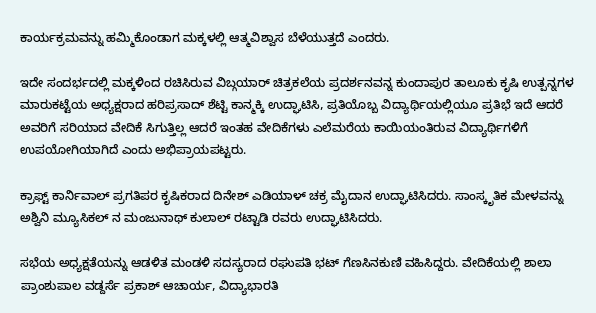ಕಾರ್ಯಕ್ರಮವನ್ನು ಹಮ್ಮಿಕೊಂಡಾಗ ಮಕ್ಕಳಲ್ಲಿ ಆತ್ಮವಿಶ್ವಾಸ ಬೆಳೆಯುತ್ತದೆ ಎಂದರು.

ಇದೇ ಸಂದರ್ಭದಲ್ಲಿ ಮಕ್ಕಳಿಂದ ರಚಿಸಿರುವ ವಿಬ್ಗಯಾರ್ ಚಿತ್ರಕಲೆಯ ಪ್ರದರ್ಶನವನ್ನ ಕುಂದಾಪುರ ತಾಲೂಕು ಕೃಷಿ ಉತ್ಪನ್ನಗಳ ಮಾರುಕಟ್ಟೆಯ ಅಧ್ಯಕ್ಷರಾದ ಹರಿಪ್ರಸಾದ್ ಶೆಟ್ಟಿ ಕಾನ್ಮಕ್ಕಿ ಉದ್ಘಾಟಿಸಿ, ಪ್ರತಿಯೊಬ್ಬ ವಿದ್ಯಾರ್ಥಿಯಲ್ಲಿಯೂ ಪ್ರತಿಭೆ ಇದೆ ಆದರೆ ಅವರಿಗೆ ಸರಿಯಾದ ವೇದಿಕೆ ಸಿಗುತ್ತಿಲ್ಲ ಆದರೆ ಇಂತಹ ವೇದಿಕೆಗಳು ಎಲೆಮರೆಯ ಕಾಯಿಯಂತಿರುವ ವಿದ್ಯಾರ್ಥಿಗಳಿಗೆ ಉಪಯೋಗಿಯಾಗಿದೆ ಎಂದು ಅಭಿಪ್ರಾಯಪಟ್ಟರು.

ಕ್ರಾಫ್ಟ್ ಕಾರ್ನಿವಾಲ್ ಪ್ರಗತಿಪರ ಕೃಷಿಕರಾದ ದಿನೇಶ್ ಎಡಿಯಾಳ್ ಚಕ್ರ ಮೈದಾನ ಉದ್ಘಾಟಿಸಿದರು. ಸಾಂಸ್ಕೃತಿಕ ಮೇಳವನ್ನು ಅಶ್ವಿನಿ ಮ್ಯೂಸಿಕಲ್ ನ ಮಂಜುನಾಥ್ ಕುಲಾಲ್ ರಟ್ಟಾಡಿ ರವರು ಉದ್ಘಾಟಿಸಿದರು.

ಸಭೆಯ ಅಧ್ಯಕ್ಷತೆಯನ್ನು ಆಡಳಿತ ಮಂಡಳಿ ಸದಸ್ಯರಾದ ರಘುಪತಿ ಭಟ್ ಗೆಣಸಿನಕುಣಿ ವಹಿಸಿದ್ದರು. ವೇದಿಕೆಯಲ್ಲಿ ಶಾಲಾ ಪ್ರಾಂಶುಪಾಲ ವಡ್ದರ್ಸೆ ಪ್ರಕಾಶ್ ಆಚಾರ್ಯ, ವಿದ್ಯಾಭಾರತಿ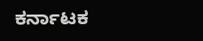ಕರ್ನಾಟಕ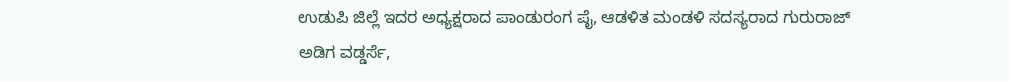ಉಡುಪಿ ಜಿಲ್ಲೆ ಇದರ ಅಧ್ಯಕ್ಷರಾದ ಪಾಂಡುರಂಗ ಪೈ, ಆಡಳಿತ ಮಂಡಳಿ ಸದಸ್ಯರಾದ ಗುರುರಾಜ್ ಅಡಿಗ ವಡ್ಡರ್ಸೆ,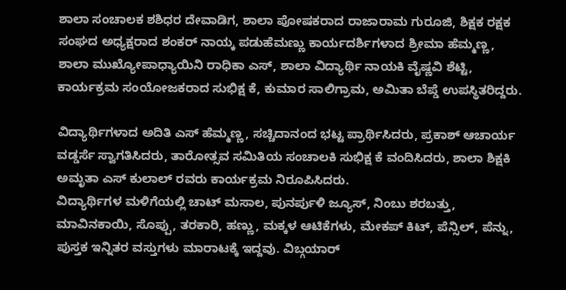ಶಾಲಾ ಸಂಚಾಲಕ ಶಶಿಧರ ದೇವಾಡಿಗ, ಶಾಲಾ ಪೋಷಕರಾದ ರಾಜಾರಾಮ ಗುರೂಜಿ, ಶಿಕ್ಷಕ ರಕ್ಷಕ ಸಂಘದ ಅಧ್ಯಕ್ಷರಾದ ಶಂಕರ್ ನಾಯ್ಕ ಪಡುಹೆಮಣ್ಣು ಕಾರ್ಯದರ್ಶಿಗಳಾದ ಶ್ರೀಮಾ ಹೆಮ್ಮಣ್ಣ, ಶಾಲಾ ಮುಖ್ಯೋಪಾಧ್ಯಾಯಿನಿ ರಾಧಿಕಾ ಎಸ್, ಶಾಲಾ ವಿದ್ಯಾರ್ಥಿ ನಾಯಕಿ ವೈಷ್ಣವಿ ಶೆಟ್ಟಿ, ಕಾರ್ಯಕ್ರಮ ಸಂಯೋಜಕರಾದ ಸುಭಿಕ್ಷ ಕೆ, ಕುಮಾರ ಸಾಲಿಗ್ರಾಮ, ಅಮಿತಾ ಬೆಪ್ಡೆ ಉಪಸ್ಥಿತರಿದ್ದರು.

ವಿದ್ಯಾರ್ಥಿಗಳಾದ ಅದಿತಿ ಎಸ್ ಹೆಮ್ಮಣ್ಣ, ಸಚ್ಚಿದಾನಂದ ಭಟ್ಟ ಪ್ರಾರ್ಥಿಸಿದರು, ಪ್ರಕಾಶ್ ಆಚಾರ್ಯ ವಡ್ಡರ್ಸೆ ಸ್ವಾಗತಿಸಿದರು, ತಾರೋತ್ಸವ ಸಮಿತಿಯ ಸಂಚಾಲಕಿ ಸುಭಿಕ್ಷ ಕೆ ವಂದಿಸಿದರು, ಶಾಲಾ ಶಿಕ್ಷಕಿ ಅಮೃತಾ ಎಸ್ ಕುಲಾಲ್ ರವರು ಕಾರ್ಯಕ್ರಮ ನಿರೂಪಿಸಿದರು.
ವಿದ್ಯಾರ್ಥಿಗಳ ಮಳಿಗೆಯಲ್ಲಿ ಚಾಟ್ ಮಸಾಲ, ಪುನರ್ಪುಳಿ ಜ್ಯೂಸ್, ನಿಂಬು ಶರಬತ್ತು, ಮಾವಿನಕಾಯಿ, ಸೊಪ್ಪು, ತರಕಾರಿ, ಹಣ್ಣು, ಮಕ್ಕಳ ಆಟಿಕೆಗಳು, ಮೇಕಪ್ ಕಿಟ್, ಪೆನ್ಸಿಲ್, ಪೆನ್ನು, ಪುಸ್ತಕ ಇನ್ನಿತರ ವಸ್ತುಗಳು ಮಾರಾಟಕ್ಕೆ ಇದ್ದವು. ವಿಬ್ಗಯಾರ್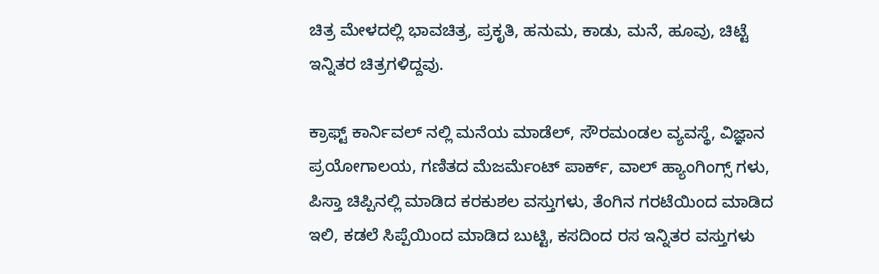ಚಿತ್ರ ಮೇಳದಲ್ಲಿ ಭಾವಚಿತ್ರ, ಪ್ರಕೃತಿ, ಹನುಮ, ಕಾಡು, ಮನೆ, ಹೂವು, ಚಿಟ್ಟೆ ಇನ್ನಿತರ ಚಿತ್ರಗಳಿದ್ದವು.

ಕ್ರಾಫ್ಟ್ ಕಾರ್ನಿವಲ್ ನಲ್ಲಿ ಮನೆಯ ಮಾಡೆಲ್, ಸೌರಮಂಡಲ ವ್ಯವಸ್ಥೆ, ವಿಜ್ಞಾನ ಪ್ರಯೋಗಾಲಯ, ಗಣಿತದ ಮೆಜರ್ಮೆಂಟ್ ಪಾರ್ಕ್, ವಾಲ್ ಹ್ಯಾಂಗಿಂಗ್ಸ್ ಗಳು, ಪಿಸ್ತಾ ಚಿಪ್ಪಿನಲ್ಲಿ ಮಾಡಿದ ಕರಕುಶಲ ವಸ್ತುಗಳು, ತೆಂಗಿನ ಗರಟೆಯಿಂದ ಮಾಡಿದ ಇಲಿ, ಕಡಲೆ ಸಿಪ್ಪೆಯಿಂದ ಮಾಡಿದ ಬುಟ್ಟಿ, ಕಸದಿಂದ ರಸ ಇನ್ನಿತರ ವಸ್ತುಗಳು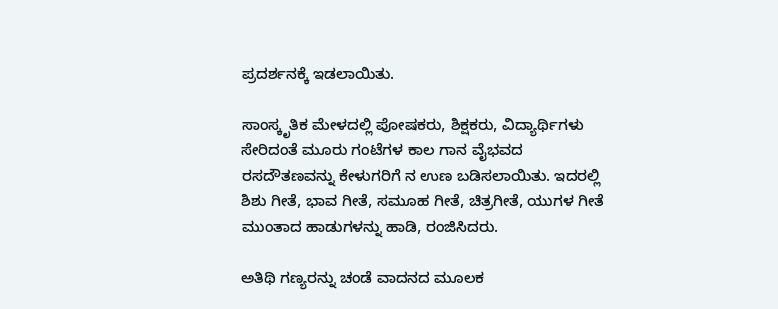ಪ್ರದರ್ಶನಕ್ಕೆ ಇಡಲಾಯಿತು.

ಸಾಂಸ್ಕೃತಿಕ ಮೇಳದಲ್ಲಿ ಪೋಷಕರು, ಶಿಕ್ಷಕರು, ವಿದ್ಯಾರ್ಥಿಗಳು ಸೇರಿದಂತೆ ಮೂರು ಗಂಟೆಗಳ ಕಾಲ ಗಾನ ವೈಭವದ ರಸದೌತಣವನ್ನು ಕೇಳುಗರಿಗೆ ನ ಉಣ ಬಡಿಸಲಾಯಿತು. ಇದರಲ್ಲಿ ಶಿಶು ಗೀತೆ, ಭಾವ ಗೀತೆ, ಸಮೂಹ ಗೀತೆ, ಚಿತ್ರಗೀತೆ, ಯುಗಳ ಗೀತೆ ಮುಂತಾದ ಹಾಡುಗಳನ್ನು ಹಾಡಿ, ರಂಜಿಸಿದರು.

ಅತಿಥಿ ಗಣ್ಯರನ್ನು ಚಂಡೆ ವಾದನದ ಮೂಲಕ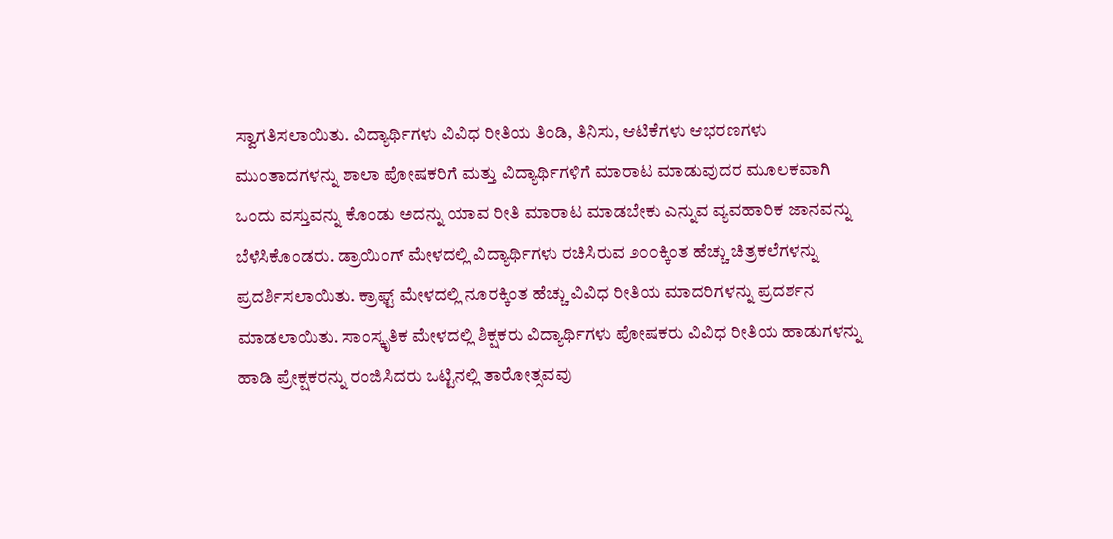ಸ್ವಾಗತಿಸಲಾಯಿತು. ವಿದ್ಯಾರ್ಥಿಗಳು ವಿವಿಧ ರೀತಿಯ ತಿಂಡಿ, ತಿನಿಸು, ಆಟಿಕೆಗಳು ಆಭರಣಗಳು ಮುಂತಾದಗಳನ್ನು ಶಾಲಾ ಪೋಷಕರಿಗೆ ಮತ್ತು ವಿದ್ಯಾರ್ಥಿಗಳಿಗೆ ಮಾರಾಟ ಮಾಡುವುದರ ಮೂಲಕವಾಗಿ ಒಂದು ವಸ್ತುವನ್ನು ಕೊಂಡು ಅದನ್ನು ಯಾವ ರೀತಿ ಮಾರಾಟ ಮಾಡಬೇಕು ಎನ್ನುವ ವ್ಯವಹಾರಿಕ ಜಾನವನ್ನು ಬೆಳೆಸಿಕೊಂಡರು. ಡ್ರಾಯಿಂಗ್ ಮೇಳದಲ್ಲಿ ವಿದ್ಯಾರ್ಥಿಗಳು ರಚಿಸಿರುವ ೨೦೦ಕ್ಕಿಂತ ಹೆಚ್ಚು ಚಿತ್ರಕಲೆಗಳನ್ನು ಪ್ರದರ್ಶಿಸಲಾಯಿತು. ಕ್ರಾಫ್ಟ್ ಮೇಳದಲ್ಲಿ ನೂರಕ್ಕಿಂತ ಹೆಚ್ಚು ವಿವಿಧ ರೀತಿಯ ಮಾದರಿಗಳನ್ನು ಪ್ರದರ್ಶನ ಮಾಡಲಾಯಿತು. ಸಾಂಸ್ಕೃತಿಕ ಮೇಳದಲ್ಲಿ ಶಿಕ್ಷಕರು ವಿದ್ಯಾರ್ಥಿಗಳು ಪೋಷಕರು ವಿವಿಧ ರೀತಿಯ ಹಾಡುಗಳನ್ನು ಹಾಡಿ ಪ್ರೇಕ್ಷಕರನ್ನು ರಂಜಿಸಿದರು ಒಟ್ಟಿನಲ್ಲಿ ತಾರೋತ್ಸವವು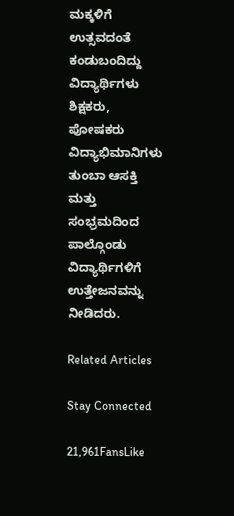ಮಕ್ಕಳಿಗೆ ಉತ್ಸವದಂತೆ ಕಂಡುಬಂದಿದ್ದು ವಿದ್ಯಾರ್ಥಿಗಳು ಶಿಕ್ಷಕರು, ಪೋಷಕರು ವಿದ್ಯಾಭಿಮಾನಿಗಳು ತುಂಬಾ ಆಸಕ್ತಿ ಮತ್ತು ಸಂಭ್ರಮದಿಂದ ಪಾಲ್ಗೊಂಡು ವಿದ್ಯಾರ್ಥಿಗಳಿಗೆ ಉತ್ತೇಜನವನ್ನು ನೀಡಿದರು.

Related Articles

Stay Connected

21,961FansLike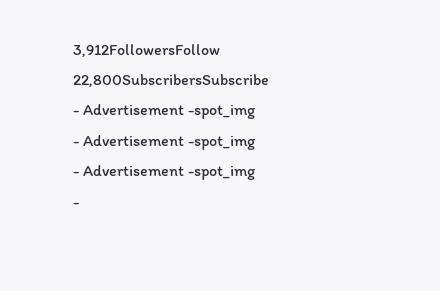3,912FollowersFollow
22,800SubscribersSubscribe
- Advertisement -spot_img
- Advertisement -spot_img
- Advertisement -spot_img
-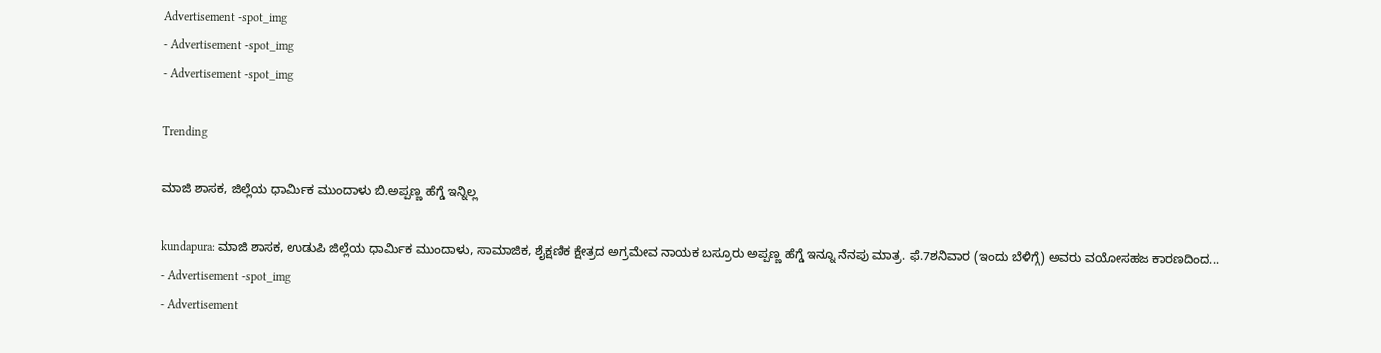Advertisement -spot_img
- Advertisement -spot_img
- Advertisement -spot_img

Trending

ಮಾಜಿ ಶಾಸಕ, ಜಿಲ್ಲೆಯ ಧಾರ್ಮಿಕ ಮುಂದಾಳು ಬಿ.ಅಪ್ಪಣ್ಣ ಹೆಗ್ಡೆ ಇನ್ನಿಲ್ಲ

kundapura: ಮಾಜಿ ಶಾಸಕ, ಉಡುಪಿ ಜಿಲ್ಲೆಯ ಧಾರ್ಮಿಕ ಮುಂದಾಳು, ಸಾಮಾಜಿಕ, ಶೈಕ್ಷಣಿಕ ಕ್ಷೇತ್ರದ ಅಗ್ರಮೇವ ನಾಯಕ ಬಸ್ರೂರು ಅಪ್ಪಣ್ಣ ಹೆಗ್ಡೆ ಇನ್ನೂ ನೆನಪು ಮಾತ್ರ. ಫೆ.7ಶನಿವಾರ (ಇಂದು ಬೆಳಿಗ್ಗೆ) ಅವರು ವಯೋಸಹಜ ಕಾರಣದಿಂದ...
- Advertisement -spot_img
- Advertisement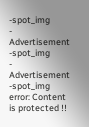-spot_img
- Advertisement -spot_img
- Advertisement -spot_img
error: Content is protected !!